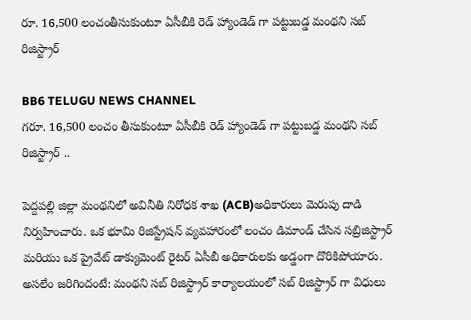రూ. 16,500 లంచంతీసుకుంటూ ఏసీబీకి రెడ్ హ్యాండెడ్ గా పట్టుబడ్డ మంథని సబ్ రిజిస్ట్రార్

BB6 TELUGU NEWS CHANNEL
గరూ. 16,500 లంచం తీసుకుంటూ ఏసీబీకి రెడ్ హ్యాండెడ్ గా పట్టుబడ్డ మంథని సబ్ రిజిస్ట్రార్ ..

పెద్దపల్లి జిల్లా మంథనిలో అవినీతి నిరోధక శాఖ (ACB)అధికారులు మెరుపు దాడి నిర్వహించారు. ఒక భూమి రిజిస్ట్రేషన్ వ్యవహారంలో లంచం డిమాండ్ చేసిన సబ్రిజిస్ట్రార్ మరియు ఒక ప్రైవేట్ డాక్యుమెంట్ రైటర్ ఏసీబీ అధికారులకు అడ్డంగా దొరికిపోయారు. అసలేం జరిగిందంటే: మంథని సబ్ రిజిస్ట్రార్ కార్యాలయంలో సబ్ రిజిస్ట్రార్ గా విధులు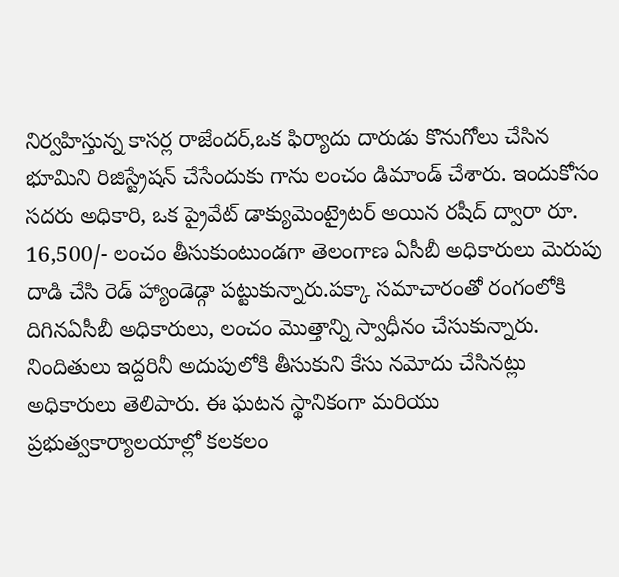నిర్వహిస్తున్న కాసర్ల రాజేందర్,ఒక ఫిర్యాదు దారుడు కొనుగోలు చేసిన భూమిని రిజిస్ట్రేషన్ చేసేందుకు గాను లంచం డిమాండ్ చేశారు. ఇందుకోసం సదరు అధికారి, ఒక ప్రైవేట్ డాక్యుమెంట్రైటర్ అయిన రషీద్ ద్వారా రూ. 16,500/- లంచం తీసుకుంటుండగా తెలంగాణ ఏసీబీ అధికారులు మెరుపు దాడి చేసి రెడ్ హ్యాండెడ్గా పట్టుకున్నారు.పక్కా సమాచారంతో రంగంలోకి దిగినఏసీబీ అధికారులు, లంచం మొత్తాన్ని స్వాధీనం చేసుకున్నారు. నిందితులు ఇద్దరినీ అదుపులోకి తీసుకుని కేసు నమోదు చేసినట్లు అధికారులు తెలిపారు. ఈ ఘటన స్థానికంగా మరియు ప్రభుత్వకార్యాలయాల్లో కలకలం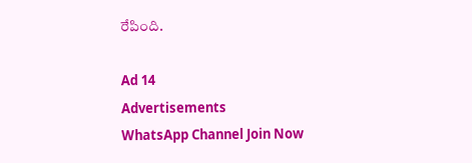రేపింది.

Ad 14
Advertisements
WhatsApp Channel Join Now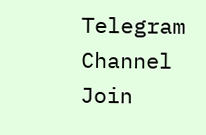Telegram Channel Join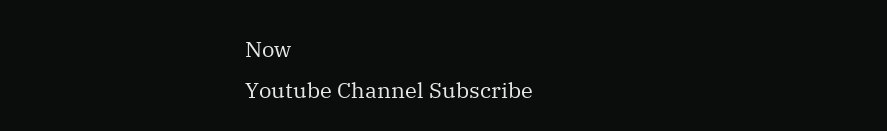Now
Youtube Channel Subscribe